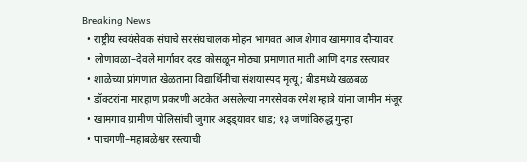Breaking News
  • राष्ट्रीय स्वयंसेवक संघाचे सरसंघचालक मोहन भागवत आज शेगाव खामगाव दौऱ्यावर
  • लोणावळा–देवले मार्गावर दरड कोसळून मोठ्या प्रमाणात माती आणि दगड रस्त्यावर
  • शाळेच्या प्रांगणात खेळताना विद्यार्थिनीचा संशयास्पद मृत्यू; बीडमध्ये खळबळ
  • डॉक्टरांना मारहाण प्रकरणी अटकेत असलेल्या नगरसेवक रमेश म्हात्रे यांना जामीन मंजूर
  • खामगाव ग्रामीण पोलिसांची जुगार अड्ड्यावर धाड; १३ जणांविरुद्ध गुन्हा
  • पाचगणी–महाबळेश्वर रस्त्याची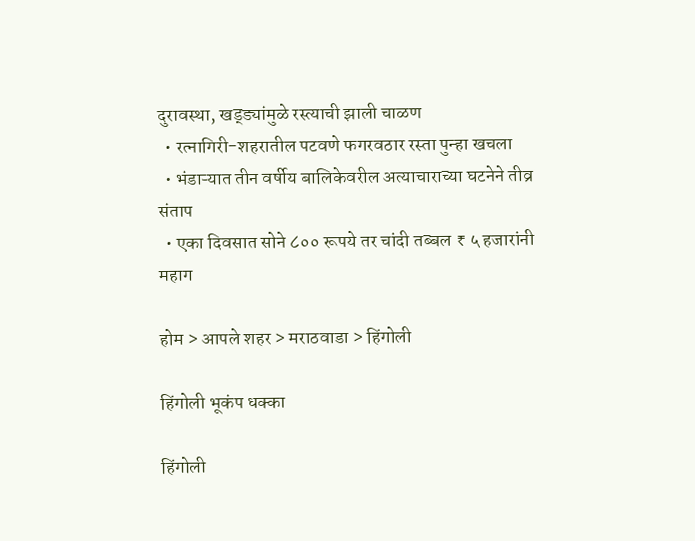दुरावस्था, खड्ड्यांमुळे रस्त्याची झाली चाळण
  • रत्नागिरी-शहरातील पटवणे फगरवठार रस्ता पुन्हा खचला
  • भंडाऱ्यात तीन वर्षीय बालिकेवरील अत्याचाराच्या घटनेने तीव्र संताप
  • एका दिवसात सोने ८०० रूपये तर चांदी तब्बल ₹ ५ हजारांनी महाग

होम > आपले शहर > मराठवाडा > हिंगोली

हिंगोली भूकंप धक्का

हिंगोली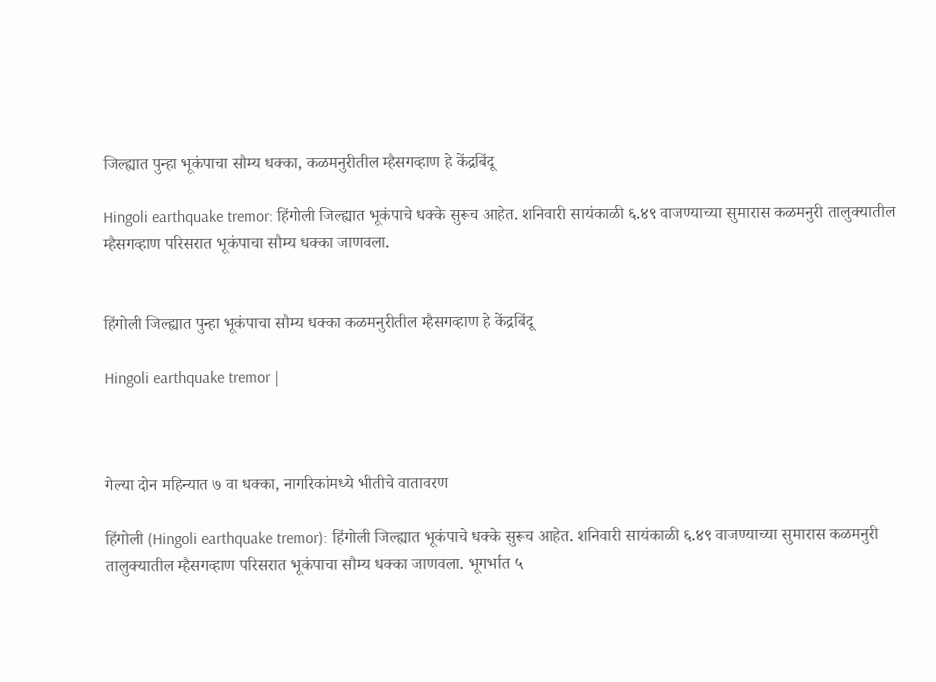जिल्ह्यात पुन्हा भूकंपाचा सौम्य धक्का, कळमनुरीतील म्हैसगव्हाण हे केंद्रबिंदू

Hingoli earthquake tremor: हिंगोली जिल्ह्यात भूकंपाचे धक्के सुरूच आहेत. शनिवारी सायंकाळी ६.४९ वाजण्याच्या सुमारास कळमनुरी तालुक्यातील म्हैसगव्हाण परिसरात भूकंपाचा सौम्य धक्का जाणवला.


हिंगोली जिल्ह्यात पुन्हा भूकंपाचा सौम्य धक्का कळमनुरीतील म्हैसगव्हाण हे केंद्रबिंदू

Hingoli earthquake tremor |



गेल्या दोन महिन्यात ७ वा धक्का, नागरिकांमध्ये भीतीचे वातावरण

हिंगोली (Hingoli earthquake tremor): हिंगोली जिल्ह्यात भूकंपाचे धक्के सुरूच आहेत. शनिवारी सायंकाळी ६.४९ वाजण्याच्या सुमारास कळमनुरी तालुक्यातील म्हैसगव्हाण परिसरात भूकंपाचा सौम्य धक्का जाणवला. भूगर्भात ५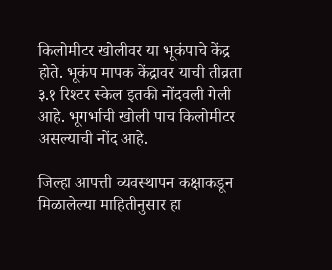किलोमीटर खोलीवर या भूकंपाचे केंद्र होते. भूकंप मापक केंद्रावर याची तीव्रता ३.१ रिश्टर स्केल इतकी नोंदवली गेली आहे. भूगर्भाची खोली पाच किलोमीटर असल्याची नोंद आहे.

जिल्हा आपत्ती व्यवस्थापन कक्षाकडून मिळालेल्या माहितीनुसार हा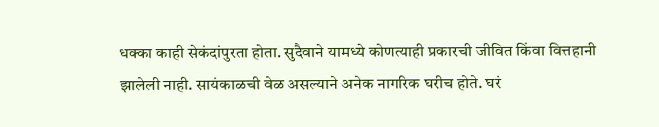धक्का काही सेकंदांपुरता होता. सुदैवाने यामध्ये कोणत्याही प्रकारची जीवित किंवा वित्तहानी झालेली नाही. सायंकाळची वेळ असल्याने अनेक नागरिक घरीच होते. घरं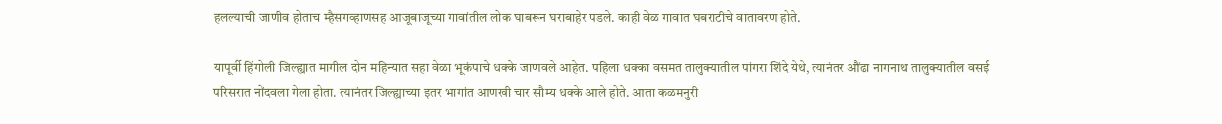हलल्याची जाणीव होताच म्हैसगव्हाणसह आजूबाजूच्या गावांतील लोक घाबरून घराबाहेर पडले. काही वेळ गावात घबराटीचे वातावरण होते.

यापूर्वी हिंगोली जिल्ह्यात मागील दोन महिन्यात सहा वेळा भूकंपाचे धक्के जाणवले आहेत. पहिला धक्का वसमत तालुक्यातील पांगरा शिंदे येथे, त्यानंतर औंढा नागनाथ तालुक्यातील वसई परिसरात नोंदवला गेला होता. त्यानंतर जिल्ह्याच्या इतर भागांत आणखी चार सौम्य धक्के आले होते. आता कळमनुरी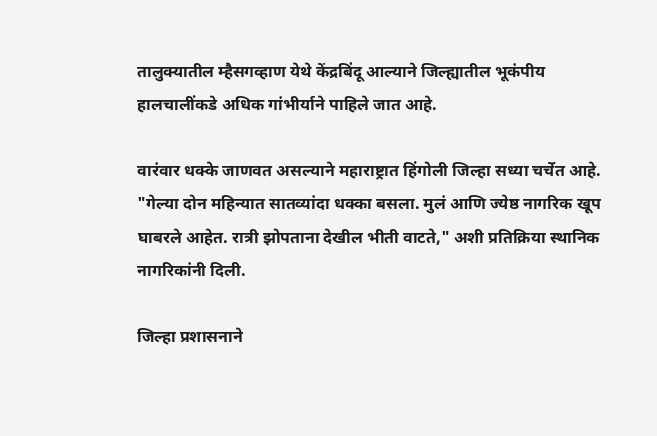तालुक्यातील म्हैसगव्हाण येथे केंद्रबिंदू आल्याने जिल्ह्यातील भूकंपीय हालचालींकडे अधिक गांभीर्याने पाहिले जात आहे.

वारंवार धक्के जाणवत असल्याने महाराष्ट्रात हिंगोली जिल्हा सध्या चर्चेत आहे. "गेल्या दोन महिन्यात सातव्यांदा धक्का बसला. मुलं आणि ज्येष्ठ नागरिक खूप घाबरले आहेत. रात्री झोपताना देखील भीती वाटते," अशी प्रतिक्रिया स्थानिक नागरिकांनी दिली.

जिल्हा प्रशासनाने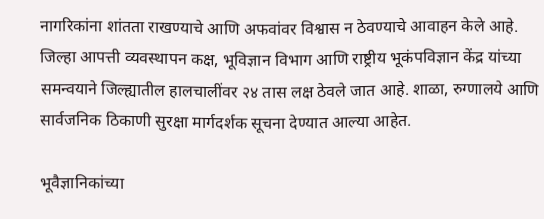नागरिकांना शांतता राखण्याचे आणि अफवांवर विश्वास न ठेवण्याचे आवाहन केले आहे. जिल्हा आपत्ती व्यवस्थापन कक्ष, भूविज्ञान विभाग आणि राष्ट्रीय भूकंपविज्ञान केंद्र यांच्या समन्वयाने जिल्ह्यातील हालचालींवर २४ तास लक्ष ठेवले जात आहे. शाळा, रुग्णालये आणि सार्वजनिक ठिकाणी सुरक्षा मार्गदर्शक सूचना देण्यात आल्या आहेत.

भूवैज्ञानिकांच्या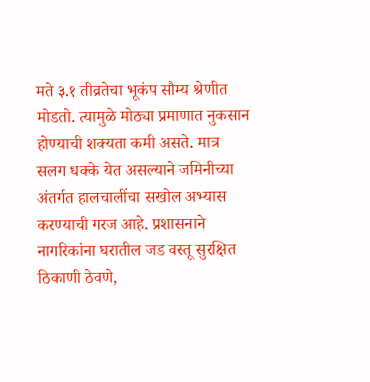मते ३.१ तीव्रतेचा भूकंप सौम्य श्रेणीत मोडतो. त्यामुळे मोठ्या प्रमाणात नुकसान होण्याची शक्यता कमी असते. मात्र सलग धक्के येत असल्याने जमिनीच्या अंतर्गत हालचालींचा सखोल अभ्यास करण्याची गरज आहे. प्रशासनाने नागरिकांना घरातील जड वस्तू सुरक्षित ठिकाणी ठेवणे,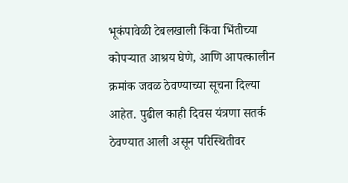भूकंपावेळी टेबलखाली किंवा भिंतीच्या कोपऱ्यात आश्रय घेणे, आणि आपत्कालीन क्रमांक जवळ ठेवण्याच्या सूचना दिल्या आहेत. पुढील काही दिवस यंत्रणा सतर्क ठेवण्यात आली असून परिस्थितीवर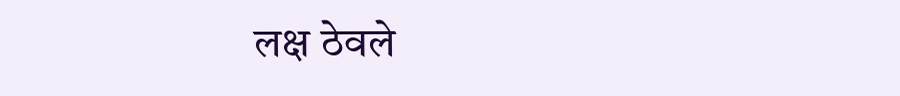लक्ष ठेवले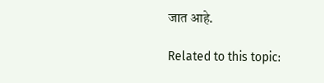जात आहे.

Related to this topic: